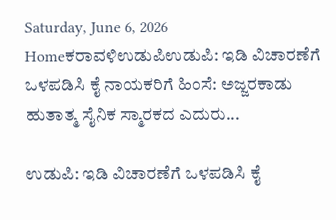Saturday, June 6, 2026
Homeಕರಾವಳಿಉಡುಪಿಉಡುಪಿ: ಇಡಿ ವಿಚಾರಣೆಗೆ ಒಳಪಡಿಸಿ ಕೈ ನಾಯಕರಿಗೆ ಹಿಂಸೆ: ಅಜ್ಜರಕಾಡು ಹುತಾತ್ಮ ಸೈನಿಕ ಸ್ಮಾರಕದ ಎದುರು...

ಉಡುಪಿ: ಇಡಿ ವಿಚಾರಣೆಗೆ ಒಳಪಡಿಸಿ ಕೈ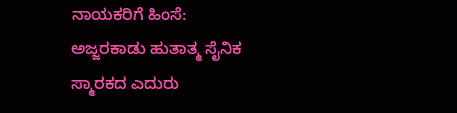ನಾಯಕರಿಗೆ ಹಿಂಸೆ: ಅಜ್ಜರಕಾಡು ಹುತಾತ್ಮ ಸೈನಿಕ ಸ್ಮಾರಕದ ಎದುರು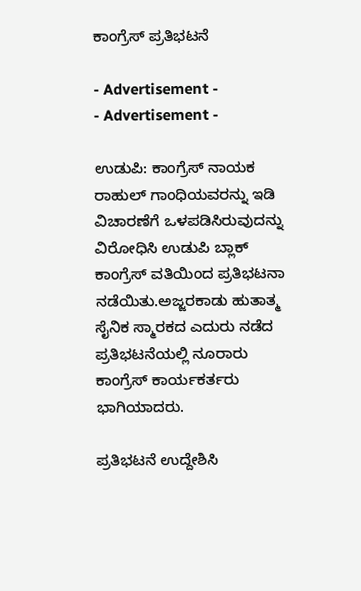ಕಾಂಗ್ರೆಸ್‌ ಪ್ರತಿಭಟನೆ

- Advertisement -
- Advertisement -

ಉಡುಪಿ: ಕಾಂಗ್ರೆಸ್ ನಾಯಕ ರಾಹುಲ್ ಗಾಂಧಿಯವರನ್ನು ಇಡಿ ವಿಚಾರಣೆಗೆ ಒಳಪಡಿಸಿರುವುದನ್ನು ವಿರೋಧಿಸಿ ಉಡುಪಿ ಬ್ಲಾಕ್ ಕಾಂಗ್ರೆಸ್ ವತಿಯಿಂದ ಪ್ರತಿಭಟನಾ ನಡೆಯಿತು.ಅಜ್ಜರಕಾಡು ಹುತಾತ್ಮ ಸೈನಿಕ ಸ್ಮಾರಕದ ಎದುರು ನಡೆದ ಪ್ರತಿಭಟನೆಯಲ್ಲಿ ನೂರಾರು ಕಾಂಗ್ರೆಸ್ ಕಾರ್ಯಕರ್ತರು ಭಾಗಿಯಾದರು.

ಪ್ರತಿಭಟನೆ ಉದ್ದೇಶಿಸಿ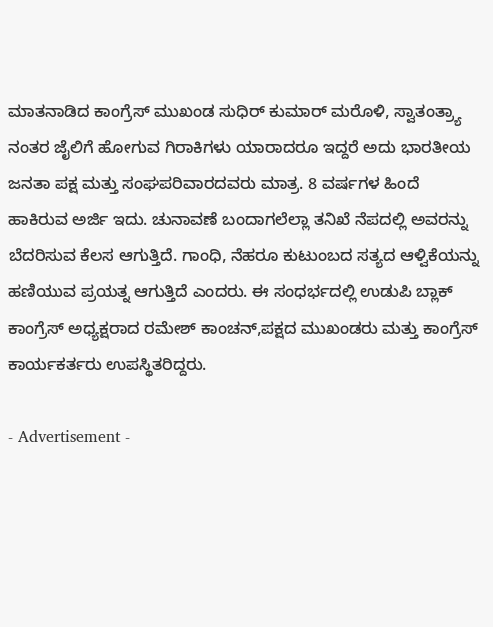ಮಾತನಾಡಿದ ಕಾಂಗ್ರೆಸ್ ಮುಖಂಡ ಸುಧಿರ್ ಕುಮಾರ್ ಮರೊಳಿ, ಸ್ವಾತಂತ್ರ್ಯಾ ನಂತರ ಜೈಲಿಗೆ ಹೋಗುವ ಗಿರಾಕಿಗಳು ಯಾರಾದರೂ ಇದ್ದರೆ ಅದು ಭಾರತೀಯ ಜನತಾ ಪಕ್ಷ ಮತ್ತು ಸಂಘಪರಿವಾರದವರು ಮಾತ್ರ. 8 ವರ್ಷಗಳ ಹಿಂದೆ ಹಾಕಿರುವ ಅರ್ಜಿ ಇದು. ಚುನಾವಣೆ ಬಂದಾಗಲೆಲ್ಲಾ ತನಿಖೆ ನೆಪದಲ್ಲಿ ಅವರನ್ನು ಬೆದರಿಸುವ ಕೆಲಸ ಆಗುತ್ತಿದೆ. ಗಾಂಧಿ, ನೆಹರೂ ಕುಟುಂಬದ ಸತ್ಯದ ಆಳ್ವಿಕೆಯನ್ನು ಹಣಿಯುವ ಪ್ರಯತ್ನ ಆಗುತ್ತಿದೆ ಎಂದರು. ಈ ಸಂಧರ್ಭದಲ್ಲಿ ಉಡುಪಿ ಬ್ಲಾಕ್ ಕಾಂಗ್ರೆಸ್ ಅಧ್ಯಕ್ಷರಾದ ರಮೇಶ್ ಕಾಂಚನ್,ಪಕ್ಷದ ಮುಖಂಡರು ಮತ್ತು ಕಾಂಗ್ರೆಸ್ ಕಾರ್ಯಕರ್ತರು ಉಪಸ್ಥಿತರಿದ್ದರು.

- Advertisement -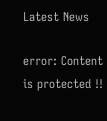Latest News

error: Content is protected !!